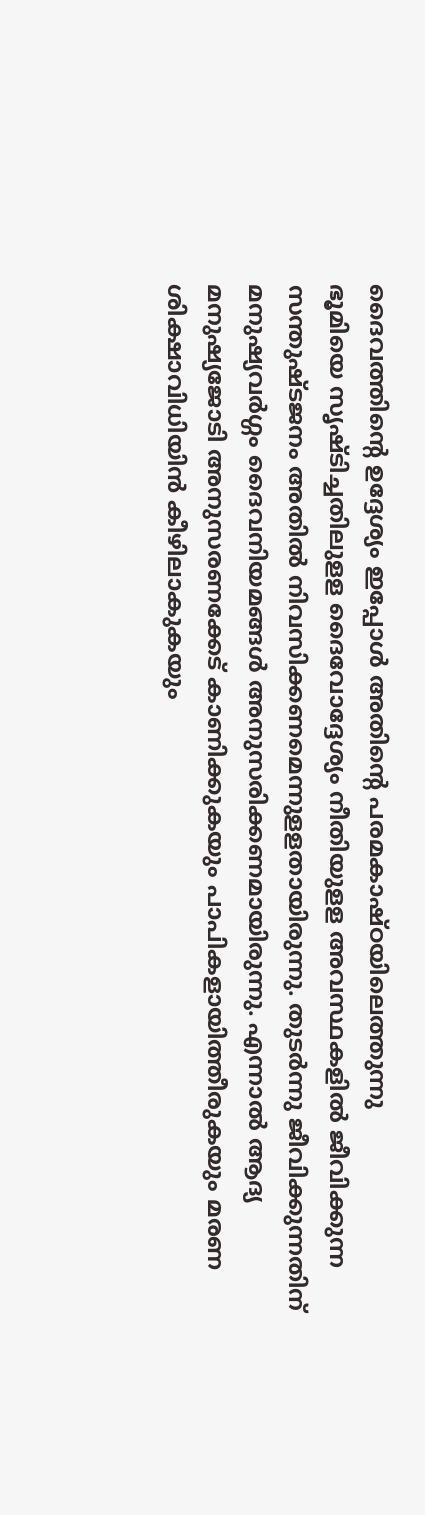ദൈവത്തിന്റെ ഉദ്ദേശ്യം ഇപ്പോൾ അതിന്റെ പരമകാഷ്ഠയിലെത്തുന്നു
ഭൂമിയെ സൃഷ്ടിച്ചതിലുളള ദൈവോദ്ദേശ്യം നീതിയുളള അവസ്ഥകളിൽ ജീവിക്കുന്ന സന്തുഷ്ടജനം അതിൽ നിവസിക്കണമെന്നുളളതായിരുന്നു. തുടർന്നു ജീവിക്കുന്നതിന് മനുഷ്യവർഗ്ഗം ദൈവനിയമങ്ങൾ അനുസരിക്കണമായിരുന്നു. എന്നാൽ ആദ്യ മനുഷ്യജോടി അനുസരണക്കേട് കാണിക്കുകയും പാപികളായിത്തീരുകയും മരണ ശിക്ഷാവിധിയിൻ കീഴിലാകുകയും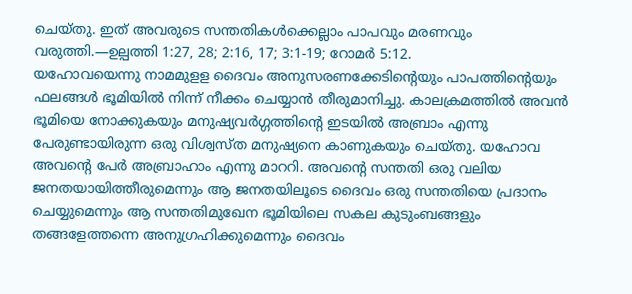ചെയ്തു. ഇത് അവരുടെ സന്തതികൾക്കെല്ലാം പാപവും മരണവും വരുത്തി.—ഉല്പത്തി 1:27, 28; 2:16, 17; 3:1-19; റോമർ 5:12.
യഹോവയെന്നു നാമമുളള ദൈവം അനുസരണക്കേടിന്റെയും പാപത്തിന്റെയും ഫലങ്ങൾ ഭൂമിയിൽ നിന്ന് നീക്കം ചെയ്യാൻ തീരുമാനിച്ചു. കാലക്രമത്തിൽ അവൻ ഭൂമിയെ നോക്കുകയും മനുഷ്യവർഗ്ഗത്തിന്റെ ഇടയിൽ അബ്രാം എന്നു പേരുണ്ടായിരുന്ന ഒരു വിശ്വസ്ത മനുഷ്യനെ കാണുകയും ചെയ്തു. യഹോവ അവന്റെ പേർ അബ്രാഹാം എന്നു മാററി. അവന്റെ സന്തതി ഒരു വലിയ ജനതയായിത്തീരുമെന്നും ആ ജനതയിലൂടെ ദൈവം ഒരു സന്തതിയെ പ്രദാനം ചെയ്യുമെന്നും ആ സന്തതിമുഖേന ഭൂമിയിലെ സകല കുടുംബങ്ങളും തങ്ങളേത്തന്നെ അനുഗ്രഹിക്കുമെന്നും ദൈവം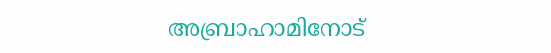അബ്രാഹാമിനോട്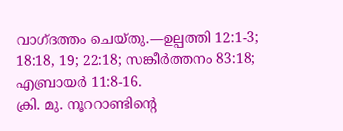വാഗ്ദത്തം ചെയ്തു.—ഉല്പത്തി 12:1-3; 18:18, 19; 22:18; സങ്കീർത്തനം 83:18; എബ്രായർ 11:8-16.
ക്രി. മു. നൂററാണ്ടിന്റെ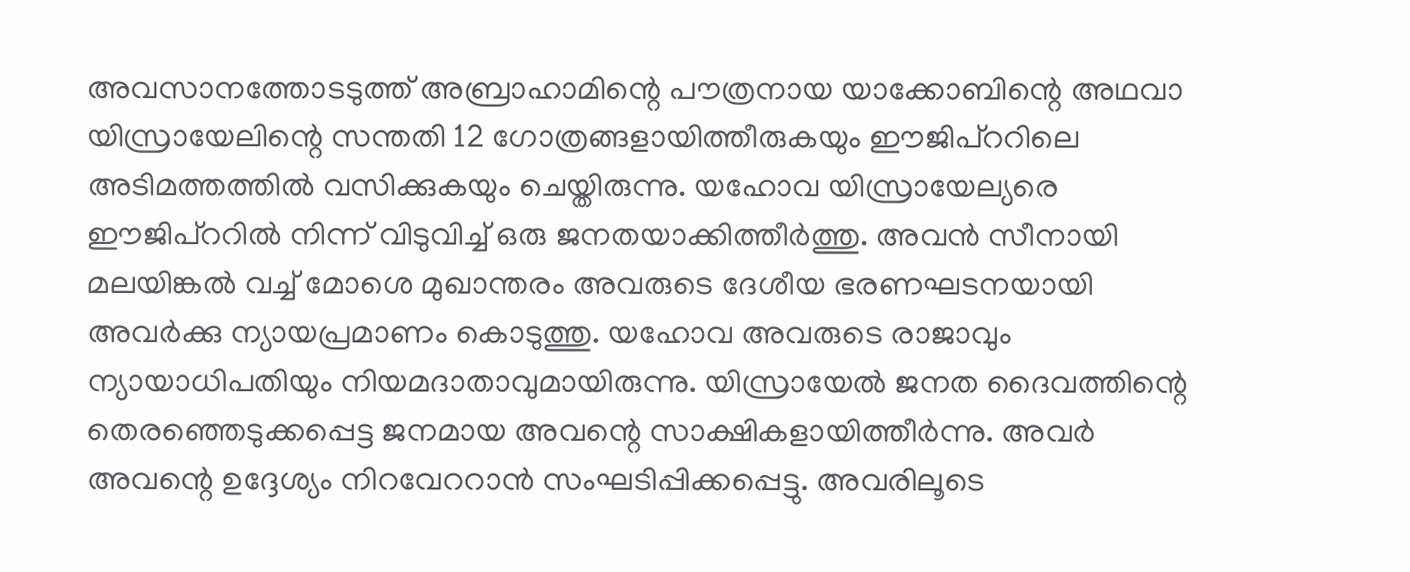അവസാനത്തോടടുത്ത് അബ്രാഹാമിന്റെ പൗത്രനായ യാക്കോബിന്റെ അഥവാ യിസ്രായേലിന്റെ സന്തതി 12 ഗോത്രങ്ങളായിത്തീരുകയും ഈജിപ്ററിലെ അടിമത്തത്തിൽ വസിക്കുകയും ചെയ്തിരുന്നു. യഹോവ യിസ്രായേല്യരെ ഈജിപ്ററിൽ നിന്ന് വിടുവിച്ച് ഒരു ജനതയാക്കിത്തീർത്തു. അവൻ സീനായി മലയിങ്കൽ വച്ച് മോശെ മുഖാന്തരം അവരുടെ ദേശീയ ഭരണഘടനയായി അവർക്കു ന്യായപ്രമാണം കൊടുത്തു. യഹോവ അവരുടെ രാജാവും ന്യായാധിപതിയും നിയമദാതാവുമായിരുന്നു. യിസ്രായേൽ ജനത ദൈവത്തിന്റെ തെരഞ്ഞെടുക്കപ്പെട്ട ജനമായ അവന്റെ സാക്ഷികളായിത്തീർന്നു. അവർ അവന്റെ ഉദ്ദേശ്യം നിറവേററാൻ സംഘടിപ്പിക്കപ്പെട്ടു. അവരിലൂടെ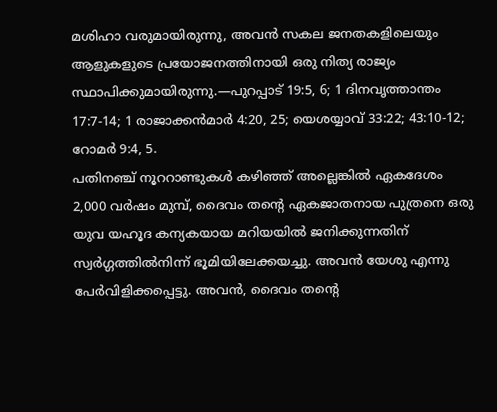മശിഹാ വരുമായിരുന്നു, അവൻ സകല ജനതകളിലെയും ആളുകളുടെ പ്രയോജനത്തിനായി ഒരു നിത്യ രാജ്യം സ്ഥാപിക്കുമായിരുന്നു.—പുറപ്പാട് 19:5, 6; 1 ദിനവൃത്താന്തം 17:7-14; 1 രാജാക്കൻമാർ 4:20, 25; യെശയ്യാവ് 33:22; 43:10-12; റോമർ 9:4, 5.
പതിനഞ്ച് നൂററാണ്ടുകൾ കഴിഞ്ഞ് അല്ലെങ്കിൽ ഏകദേശം 2,000 വർഷം മുമ്പ്, ദൈവം തന്റെ ഏകജാതനായ പുത്രനെ ഒരു യുവ യഹൂദ കന്യകയായ മറിയയിൽ ജനിക്കുന്നതിന് സ്വർഗ്ഗത്തിൽനിന്ന് ഭൂമിയിലേക്കയച്ചു. അവൻ യേശു എന്നു പേർവിളിക്കപ്പെട്ടു. അവൻ, ദൈവം തന്റെ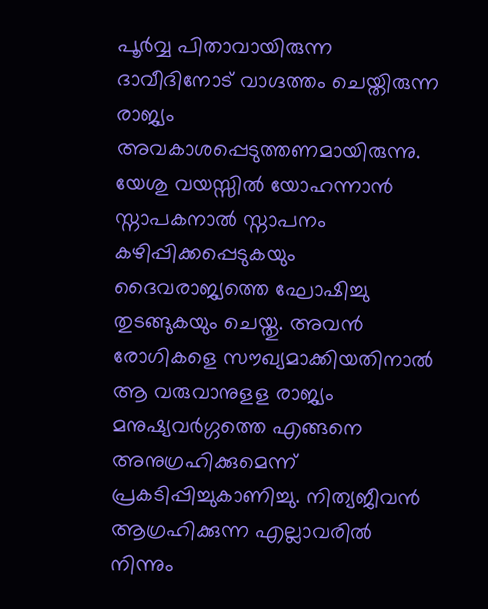പൂർവ്വ പിതാവായിരുന്ന ദാവീദിനോട് വാഗ്ദത്തം ചെയ്തിരുന്ന രാജ്യം അവകാശപ്പെടുത്തണമായിരുന്നു. യേശു വയസ്സിൽ യോഹന്നാൻ സ്നാപകനാൽ സ്നാപനം കഴിപ്പിക്കപ്പെടുകയും ദൈവരാജ്യത്തെ ഘോഷിച്ചു തുടങ്ങുകയും ചെയ്തു. അവൻ രോഗികളെ സൗഖ്യമാക്കിയതിനാൽ ആ വരുവാനുളള രാജ്യം മനുഷ്യവർഗ്ഗത്തെ എങ്ങനെ അനുഗ്രഹിക്കുമെന്ന് പ്രകടിപ്പിച്ചുകാണിച്ചു. നിത്യജീവൻ ആഗ്രഹിക്കുന്ന എല്ലാവരിൽ നിന്നും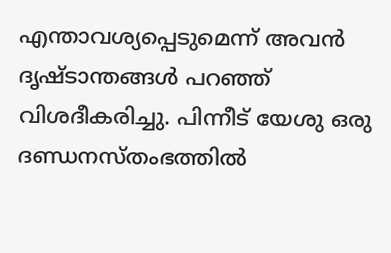എന്താവശ്യപ്പെടുമെന്ന് അവൻ ദൃഷ്ടാന്തങ്ങൾ പറഞ്ഞ് വിശദീകരിച്ചു. പിന്നീട് യേശു ഒരു ദണ്ഡനസ്തംഭത്തിൽ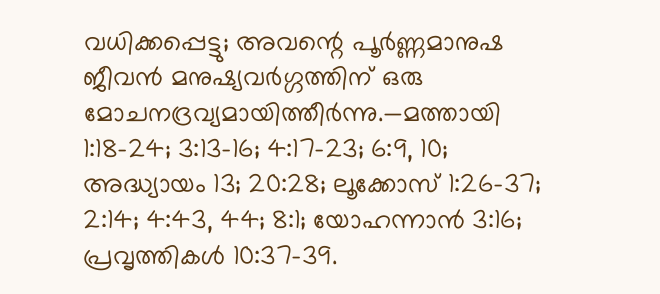വധിക്കപ്പെട്ടു; അവന്റെ പൂർണ്ണമാനുഷ ജീവൻ മനുഷ്യവർഗ്ഗത്തിന് ഒരു മോചനദ്രവ്യമായിത്തീർന്നു.—മത്തായി 1:18-24; 3:13-16; 4:17-23; 6:9, 10; അദ്ധ്യായം 13; 20:28; ലൂക്കോസ് 1:26-37; 2:14; 4:43, 44; 8:1; യോഹന്നാൻ 3:16; പ്രവൃത്തികൾ 10:37-39.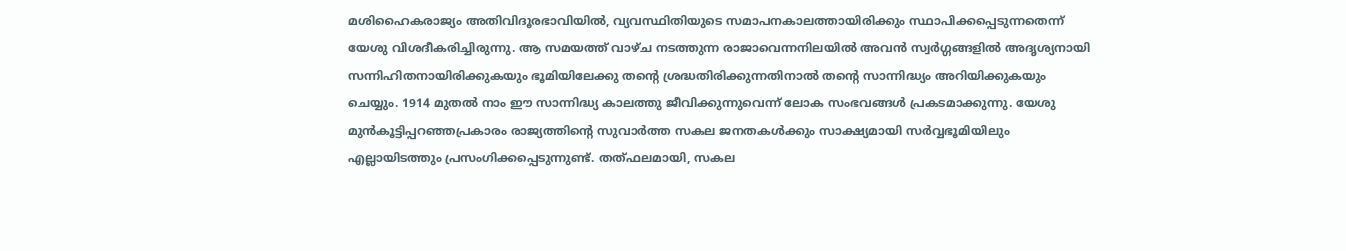മശിഹൈകരാജ്യം അതിവിദൂരഭാവിയിൽ, വ്യവസ്ഥിതിയുടെ സമാപനകാലത്തായിരിക്കും സ്ഥാപിക്കപ്പെടുന്നതെന്ന് യേശു വിശദീകരിച്ചിരുന്നു. ആ സമയത്ത് വാഴ്ച നടത്തുന്ന രാജാവെന്നനിലയിൽ അവൻ സ്വർഗ്ഗങ്ങളിൽ അദൃശ്യനായി സന്നിഹിതനായിരിക്കുകയും ഭൂമിയിലേക്കു തന്റെ ശ്രദ്ധതിരിക്കുന്നതിനാൽ തന്റെ സാന്നിദ്ധ്യം അറിയിക്കുകയും ചെയ്യും. 1914 മുതൽ നാം ഈ സാന്നിദ്ധ്യ കാലത്തു ജീവിക്കുന്നുവെന്ന് ലോക സംഭവങ്ങൾ പ്രകടമാക്കുന്നു. യേശു മുൻകൂട്ടിപ്പറഞ്ഞപ്രകാരം രാജ്യത്തിന്റെ സുവാർത്ത സകല ജനതകൾക്കും സാക്ഷ്യമായി സർവ്വഭൂമിയിലും എല്ലായിടത്തും പ്രസംഗിക്കപ്പെടുന്നുണ്ട്. തത്ഫലമായി, സകല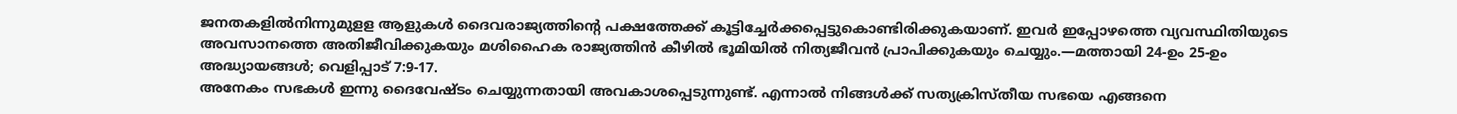ജനതകളിൽനിന്നുമുളള ആളുകൾ ദൈവരാജ്യത്തിന്റെ പക്ഷത്തേക്ക് കൂട്ടിച്ചേർക്കപ്പെട്ടുകൊണ്ടിരിക്കുകയാണ്. ഇവർ ഇപ്പോഴത്തെ വ്യവസ്ഥിതിയുടെ അവസാനത്തെ അതിജീവിക്കുകയും മശിഹൈക രാജ്യത്തിൻ കീഴിൽ ഭൂമിയിൽ നിത്യജീവൻ പ്രാപിക്കുകയും ചെയ്യും.—മത്തായി 24-ഉം 25-ഉം അദ്ധ്യായങ്ങൾ; വെളിപ്പാട് 7:9-17.
അനേകം സഭകൾ ഇന്നു ദൈവേഷ്ടം ചെയ്യുന്നതായി അവകാശപ്പെടുന്നുണ്ട്. എന്നാൽ നിങ്ങൾക്ക് സത്യക്രിസ്തീയ സഭയെ എങ്ങനെ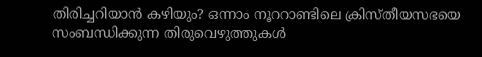തിരിച്ചറിയാൻ കഴിയും? ഒന്നാം നൂററാണ്ടിലെ ക്രിസ്തീയസഭയെ സംബന്ധിക്കുന്ന തിരുവെഴുത്തുകൾ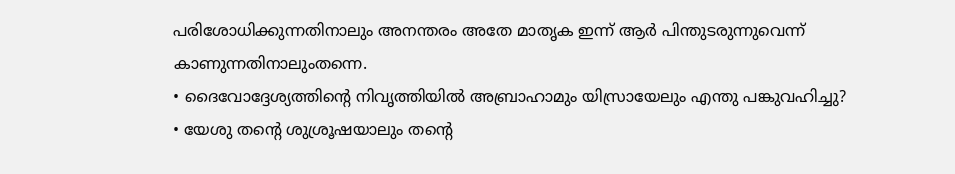പരിശോധിക്കുന്നതിനാലും അനന്തരം അതേ മാതൃക ഇന്ന് ആർ പിന്തുടരുന്നുവെന്ന് കാണുന്നതിനാലുംതന്നെ.
• ദൈവോദ്ദേശ്യത്തിന്റെ നിവൃത്തിയിൽ അബ്രാഹാമും യിസ്രായേലും എന്തു പങ്കുവഹിച്ചു?
• യേശു തന്റെ ശുശ്രൂഷയാലും തന്റെ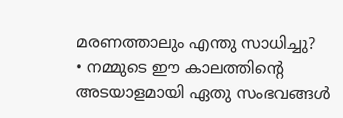മരണത്താലും എന്തു സാധിച്ചു?
• നമ്മുടെ ഈ കാലത്തിന്റെ അടയാളമായി ഏതു സംഭവങ്ങൾ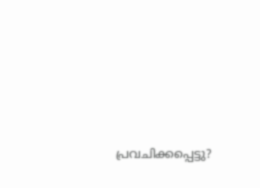പ്രവചിക്കപ്പെട്ടു?